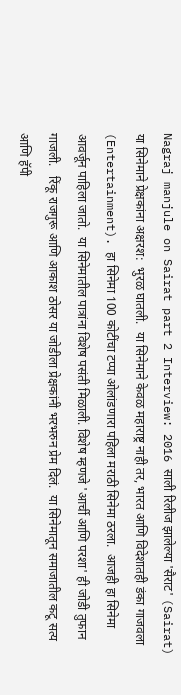Nagraj manjule on Sairat part 2 Interview: 2016 साली रिलीज झालेल्या 'सैराट' (Sairat) या सिनेमाने प्रेक्षकांना अक्षरश:  भुरळ घातली.  या सिनेमाने केवळ महाराष्ट्र नाही तर, भारत आणि विदेशातही डंका गाजवला (Entertainment). हा सिनेमा 100 कोटींचा टप्पा ओलांडणारा पहिला मराठी सिनेमा ठरला.  आजही हा सिनेमा आवर्जून पाहिला जातो.  या सिनेमातील पात्रांना विशेष पसंती मिळाली. विशेष म्हणजे 'आर्ची आणि परशा' ही जोडी तुफान गाजली.   रिंकू राजगुरू आणि आकाश ठोसर या जोडीला प्रेक्षकांनी भरभरुन प्रेम दिलं.  या सिनेमातून समाजातील कटू सत्य आणि हॅपी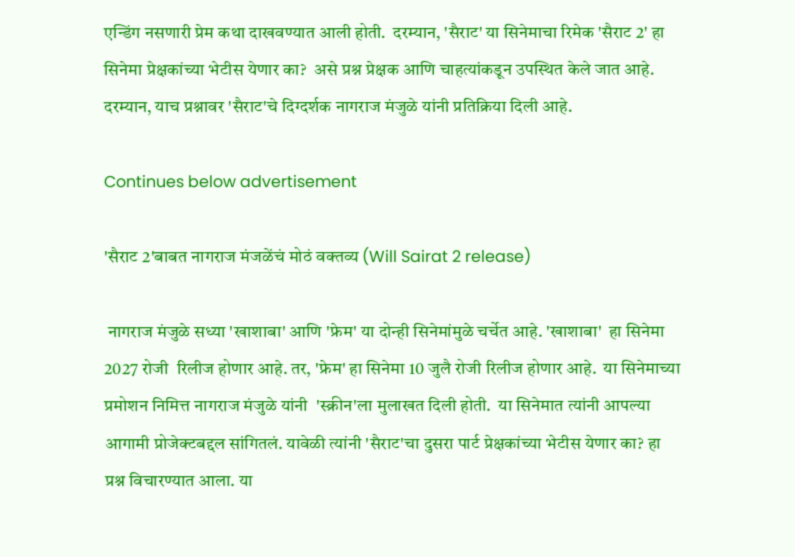एन्डिंग नसणारी प्रेम कथा दाखवण्यात आली होती.  दरम्यान, 'सैराट' या सिनेमाचा रिमेक 'सैराट 2' हा सिनेमा प्रेक्षकांच्या भेटीस येणार का?  असे प्रश्न प्रेक्षक आणि चाहत्यांकडून उपस्थित केले जात आहे. दरम्यान, याच प्रश्नावर 'सैराट'चे दिग्दर्शक नागराज मंजुळे यांनी प्रतिक्रिया दिली आहे.

Continues below advertisement

'सैराट 2'बाबत नागराज मंजळेंचं मोठं वक्तव्य (Will Sairat 2 release)

 नागराज मंजुळे सध्या 'खाशाबा' आणि 'फ्रेम' या दोन्ही सिनेमांमुळे चर्चेत आहे. 'खाशाबा'  हा सिनेमा 2027 रोजी  रिलीज होणार आहे. तर, 'फ्रेम' हा सिनेमा 10 जुलै रोजी रिलीज होणार आहे.  या सिनेमाच्या प्रमोशन निमित्त नागराज मंजुळे यांनी  'स्क्रीन'ला मुलाखत दिली होती.  या सिनेमात त्यांनी आपल्या आगामी प्रोजेक्टबद्दल सांगितलं. यावेळी त्यांनी 'सैराट'चा दुसरा पार्ट प्रेक्षकांच्या भेटीस येणार का? हा प्रश्न विचारण्यात आला. या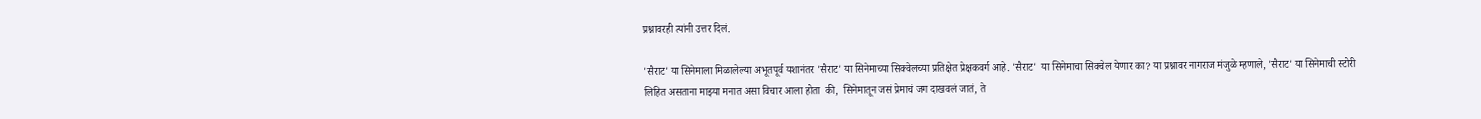प्रश्नावरही त्यांनी उत्तर दिलं.

'सैराट' या सिनेमाला मिळालेल्या अभूतपूर्व यशानंतर 'सैराट' या सिनेमाच्या सिक्वेलच्या प्रतिक्षेत प्रेक्षकवर्ग आहे. 'सैराट'  या सिनेमाचा सिक्वेल येणार का? या प्रश्नावर नागराज मंजुळे म्हणाले, 'सैराट' या सिनेमाची स्टोरी लिहित असताना माझ्या मनात असा विचार आला होता  की,  सिनेमातून जसं प्रेमाचं जग दाखवलं जातं, ते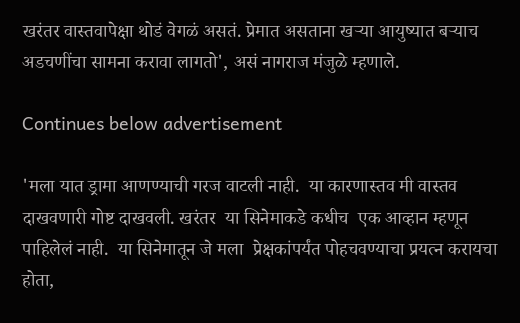खरंतर वास्तवापेक्षा थोडं वेगळं असतं. प्रेमात असताना खऱ्या आयुष्यात बऱ्याच अडचणींचा सामना करावा लागतो', असं नागराज मंजुळे म्हणाले.

Continues below advertisement

'मला यात ड्रामा आणण्याची गरज वाटली नाही.  या कारणास्तव मी वास्तव दाखवणारी गोष्ट दाखवली. खरंतर  या सिनेमाकडे कधीच  एक आव्हान म्हणून पाहिलेलं नाही.  या सिनेमातून जे मला  प्रेक्षकांपर्यंत पोहचवण्याचा प्रयत्न करायचा होता,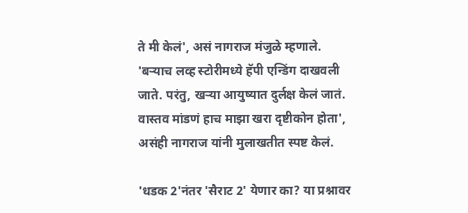ते मी केलं', असं नागराज मंजुळे म्हणाले. 'बऱ्याच लव्ह स्टोरीमध्ये हॅपी एन्डिंग दाखवली जाते. परंतु, खऱ्या आयुष्यात दुर्लक्ष केलं जातं. वास्तव मांडणं हाच माझा खरा दृष्टीकोन होता', असंही नागराज यांनी मुलाखतीत स्पष्ट केलं.

'धडक 2'नंतर 'सैराट 2' येणार का? या प्रश्नावर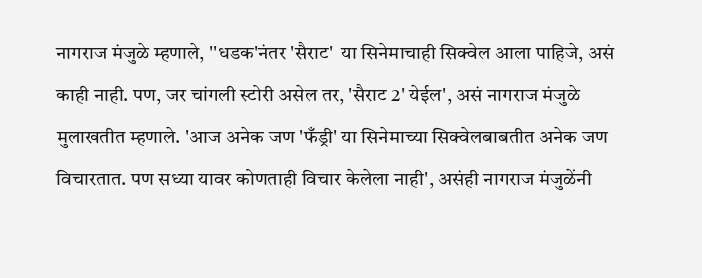नागराज मंजुळे म्हणाले, ''धडक'नंतर 'सैराट'  या सिनेमाचाही सिक्वेल आला पाहिजे, असं काही नाही. पण, जर चांगली स्टोरी असेल तर, 'सैराट 2' येईल', असं नागराज मंजुळे मुलाखतीत म्हणाले. 'आज अनेक जण 'फँड्री' या सिनेमाच्या सिक्वेलबाबतीत अनेक जण विचारतात. पण सध्या यावर कोणताही विचार केलेला नाही', असंही नागराज मंजुळेंनी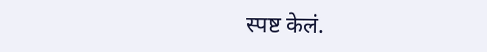स्पष्ट केलं.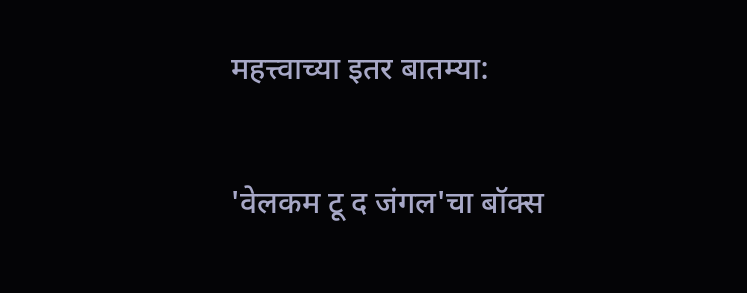महत्त्वाच्या इतर बातम्या:

'वेलकम टू द जंगल'चा बॉक्स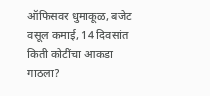ऑफिसवर धुमाकूळ, बजेट वसूल कमाई, 14 दिवसांत किती कोटींचा आकडा गाठला?